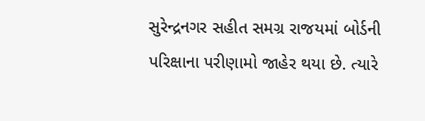સુરેન્દ્રનગર સહીત સમગ્ર રાજયમાં બોર્ડની પરિક્ષાના પરીણામો જાહેર થયા છે. ત્યારે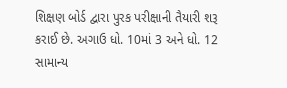શિક્ષણ બોર્ડ દ્વારા પુરક પરીક્ષાની તૈયારી શરૂ કરાઈ છે. અગાઉ ધો. 10માં 3 અને ધો. 12 સામાન્ય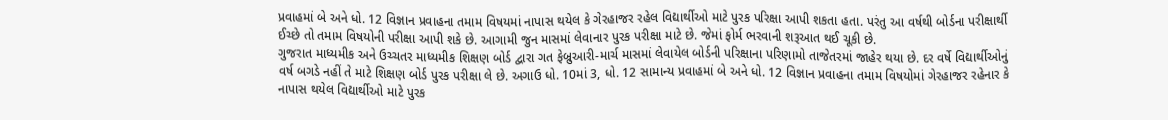પ્રવાહમાં બે અને ધો. 12 વિજ્ઞાન પ્રવાહના તમામ વિષયમાં નાપાસ થયેલ કે ગેરહાજર રહેલ વિદ્યાર્થીઓ માટે પુરક પરિક્ષા આપી શકતા હતા. પરંતુ આ વર્ષથી બોર્ડના પરીક્ષાર્થી ઈચ્છે તો તમામ વિષયોની પરીક્ષા આપી શકે છે. આગામી જુન માસમાં લેવાનાર પુરક પરીક્ષા માટે છે. જેમાં ફોર્મ ભરવાની શરૂઆત થઈ ચૂકી છે.
ગુજરાત માધ્યમીક અને ઉચ્ચતર માધ્યમીક શિક્ષણ બોર્ડ દ્વારા ગત ફેબ્રુઆરી-માર્ચ માસમાં લેવાયેલ બોર્ડની પરિક્ષાના પરિણામો તાજેતરમાં જાહેર થયા છે. દર વર્ષે વિદ્યાર્થીઓનું વર્ષ બગડે નહીં તે માટે શિક્ષણ બોર્ડ પુરક પરીક્ષા લે છે. અગાઉ ધો. 10માં 3, ધો. 12 સામાન્ય પ્રવાહમાં બે અને ધો. 12 વિજ્ઞાન પ્રવાહના તમામ વિષયોમાં ગેરહાજર રહેનાર કે નાપાસ થયેલ વિદ્યાર્થીઓ માટે પુરક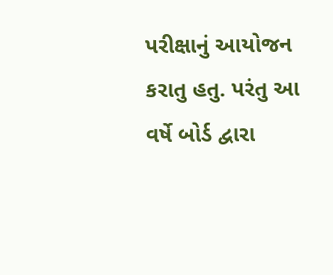પરીક્ષાનું આયોજન કરાતુ હતુ. પરંતુ આ વર્ષે બોર્ડ દ્વારા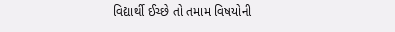વિદ્યાર્થી ઈચ્છે તો તમામ વિષયોની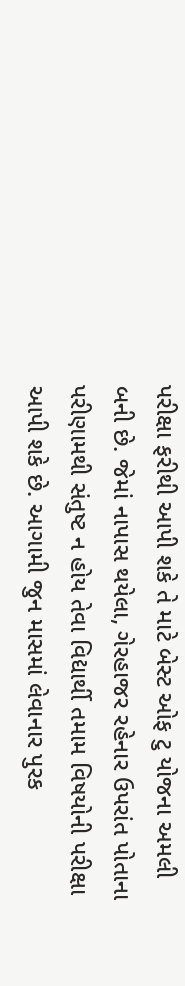પરીક્ષા ફરીથી આપી શકે તે માટે બેસ્ટ ઓફ ટુ યોજના અમલી બની છે. જેમાં નાપાસ થયેલા, ગેરહાજર રહેનાર ઉપરાંત પોતાના પરીણામથી સંતુષ્ટ ન હોય તેવા વિદ્યાર્થી તમામ વિષયોની પરીક્ષા આપી શકે છે. આગામી જુન માસમાં લેવાનાર પુરક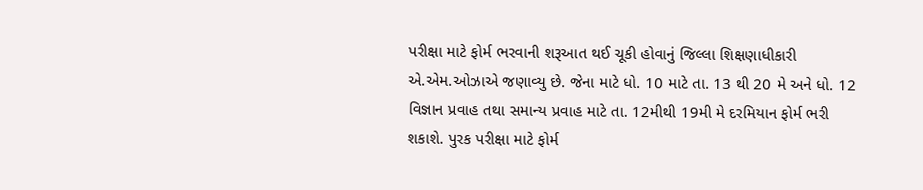પરીક્ષા માટે ફોર્મ ભરવાની શરૂઆત થઈ ચૂકી હોવાનું જિલ્લા શિક્ષણાધીકારી એ.એમ.ઓઝાએ જણાવ્યુ છે. જેના માટે ધો. 10 માટે તા. 13 થી 20 મે અને ધો. 12 વિજ્ઞાન પ્રવાહ તથા સમાન્ય પ્રવાહ માટે તા. 12મીથી 19મી મે દરમિયાન ફોર્મ ભરી શકાશે. પુરક પરીક્ષા માટે ફોર્મ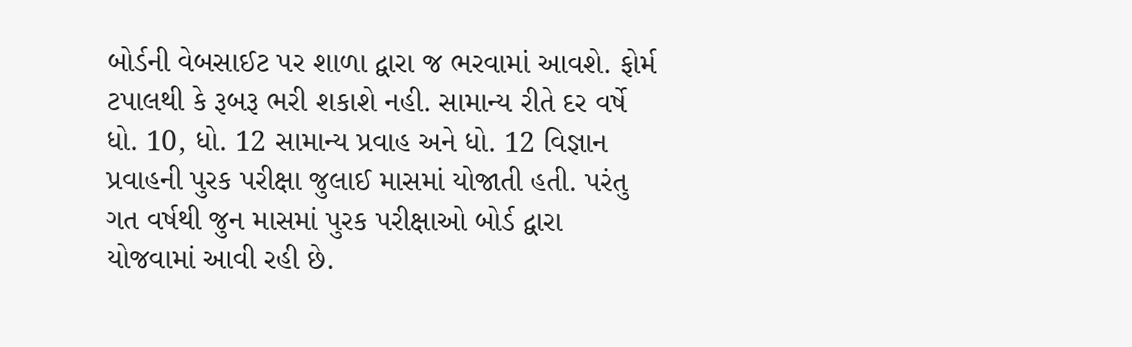બોર્ડની વેબસાઈટ પર શાળા દ્વારા જ ભરવામાં આવશે. ફોર્મ ટપાલથી કે રૂબરૂ ભરી શકાશે નહી. સામાન્ય રીતે દર વર્ષે ધો. 10, ધો. 12 સામાન્ય પ્રવાહ અને ધો. 12 વિજ્ઞાન પ્રવાહની પુરક પરીક્ષા જુલાઈ માસમાં યોજાતી હતી. પરંતુ ગત વર્ષથી જુન માસમાં પુરક પરીક્ષાઓ બોર્ડ દ્વારા યોજવામાં આવી રહી છે.